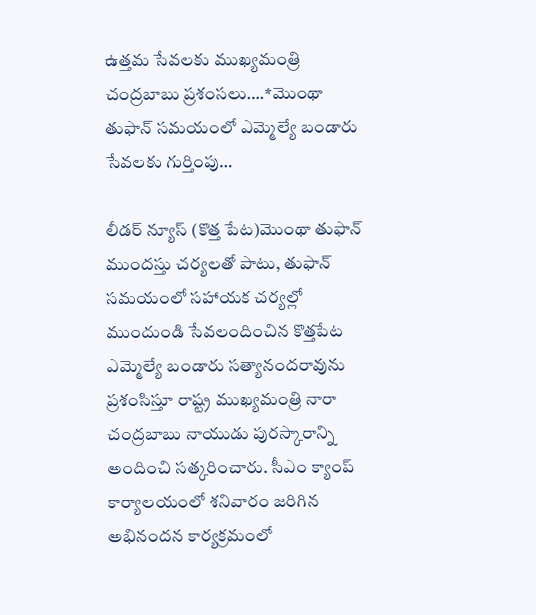ఉత్తమ సేవలకు ముఖ్యమంత్రి చంద్రబాబు ప్రశంసలు….*మొంథా తుఫాన్ సమయంలో ఎమ్మెల్యే బండారు సేవలకు గుర్తింపు…

లీడర్ న్యూస్ (కొత్త పేట)మొంథా తుఫాన్ ముందస్తు చర్యలతో పాటు, తుఫాన్ సమయంలో సహాయక చర్యల్లో ముందుండి సేవలందించిన కొత్తపేట ఎమ్మెల్యే బండారు సత్యానందరావును ప్రశంసిస్తూ రాష్ట్ర ముఖ్యమంత్రి నారా చంద్రబాబు నాయుడు పురస్కారాన్ని అందించి సత్కరించారు. సీఎం క్యాంప్ కార్యాలయంలో శనివారం జరిగిన అభినందన కార్యక్రమంలో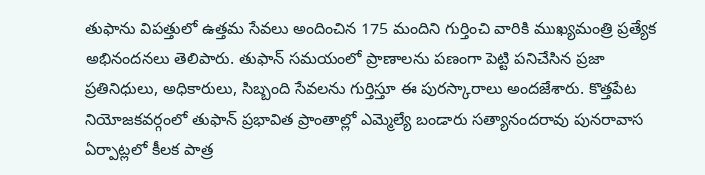తుఫాను విపత్తులో ఉత్తమ సేవలు అందించిన 175 మందిని గుర్తించి వారికి ముఖ్యమంత్రి ప్రత్యేక అభినందనలు తెలిపారు. తుఫాన్ సమయంలో ప్రాణాలను పణంగా పెట్టి పనిచేసిన ప్రజా ప్రతినిధులు, అధికారులు, సిబ్బంది సేవలను గుర్తిస్తూ ఈ పురస్కారాలు అందజేశారు. కొత్తపేట నియోజకవర్గంలో తుఫాన్ ప్రభావిత ప్రాంతాల్లో ఎమ్మెల్యే బండారు సత్యానందరావు పునరావాస ఏర్పాట్లలో కీలక పాత్ర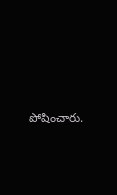పోషించారు.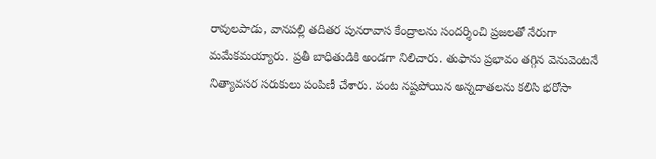రావులపాడు, వానపల్లి తదితర పునరావాస కేంద్రాలను సందర్శించి ప్రజలతో నేరుగా మమేకమయ్యారు. ప్రతీ బాధితుడికి అండగా నిలిచారు. తుఫాను ప్రభావం తగ్గిన వెనువెంటనే నిత్యావసర సరుకులు పంపిణీ చేశారు. పంట నష్టపోయిన అన్నదాతలను కలిసి భరోసా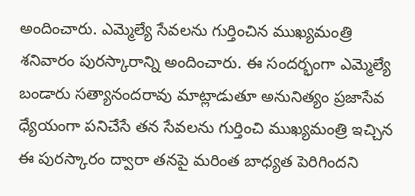అందించారు. ఎమ్మెల్యే సేవలను గుర్తించిన ముఖ్యమంత్రి శనివారం పురస్కారాన్ని అందించారు. ఈ సందర్భంగా ఎమ్మెల్యే బండారు సత్యానందరావు మాట్లాడుతూ అనునిత్యం ప్రజాసేవ ధ్యేయంగా పనిచేసే తన సేవలను గుర్తించి ముఖ్యమంత్రి ఇచ్చిన ఈ పురస్కారం ద్వారా తనపై మరింత బాధ్యత పెరిగిందని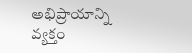అభిప్రాయాన్ని వ్యక్తం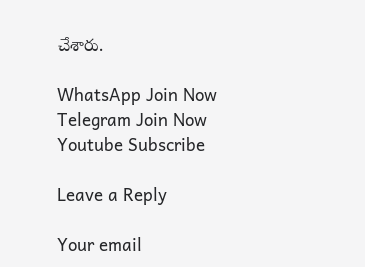చేశారు.

WhatsApp Join Now
Telegram Join Now
Youtube Subscribe

Leave a Reply

Your email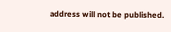address will not be published.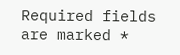Required fields are marked *